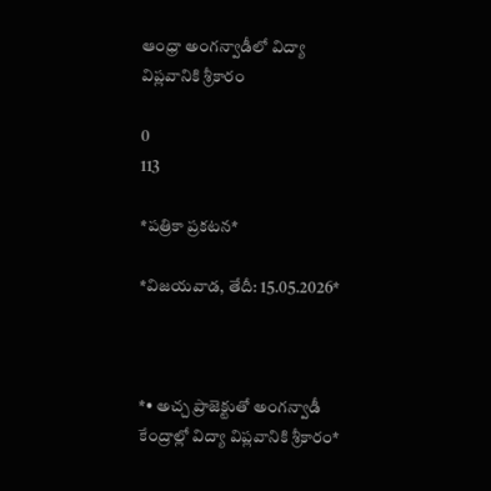ఆంధ్రా అంగన్వాడీలో విద్యా విప్లవానికి శ్రీకారం

0
113

*పత్రికా ప్రకటన*

*విజయవాడ, తేదీ: 15.05.2026*



*• అచ్చ ప్రాజెక్టుతో అంగన్వాడీ కేంద్రాల్లో విద్యా విప్లవానికి శ్రీకారం*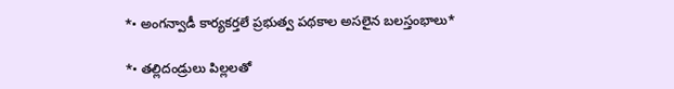*• అంగన్వాడీ కార్యకర్తలే ప్రభుత్వ పథకాల అసలైన బలస్తంభాలు*

*• తల్లిదండ్రులు పిల్లలతో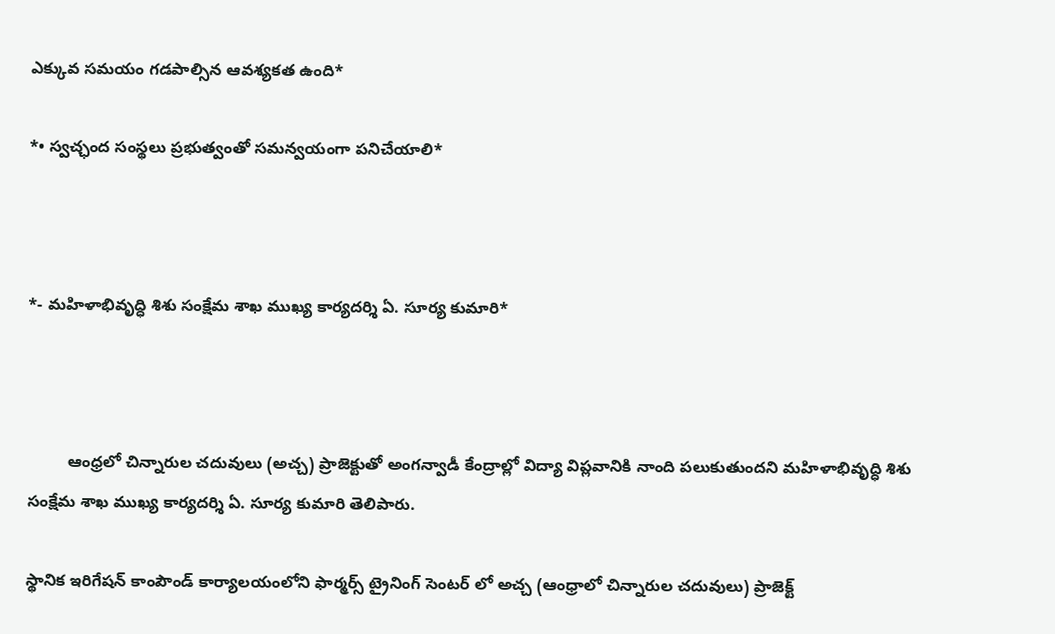ఎక్కువ సమయం గడపాల్సిన ఆవశ్యకత ఉంది*

*• స్వచ్ఛంద సంస్థలు ప్రభుత్వంతో సమన్వయంగా పనిచేయాలి*



*- మహిళాభివృద్ధి శిశు సంక్షేమ శాఖ ముఖ్య కార్యదర్శి ఏ. సూర్య కుమారి*



         ఆంధ్రలో చిన్నారుల చదువులు (అచ్చ) ప్రాజెక్టుతో అంగన్వాడీ కేంద్రాల్లో విద్యా విప్లవానికి నాంది పలుకుతుందని మహిళాభివృద్ధి శిశు సంక్షేమ శాఖ ముఖ్య కార్యదర్శి ఏ. సూర్య కుమారి తెలిపారు.

స్థానిక ఇరిగేషన్ కాంపౌండ్ కార్యాలయంలోని ఫార్మర్స్ ట్రైనింగ్ సెంటర్ లో అచ్చ (ఆంధ్రాలో చిన్నారుల చదువులు) ప్రాజెక్ట్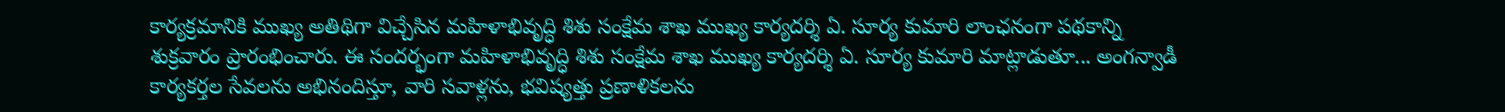కార్యక్రమానికి ముఖ్య అతిథిగా విచ్చేసిన మహిళాభివృద్ధి శిశు సంక్షేమ శాఖ ముఖ్య కార్యదర్శి ఏ. సూర్య కుమారి లాంఛనంగా పథకాన్ని శుక్రవారం ప్రారంభించారు. ఈ సందర్భంగా మహిళాభివృద్ధి శిశు సంక్షేమ శాఖ ముఖ్య కార్యదర్శి ఏ. సూర్య కుమారి మాట్లాడుతూ... అంగన్వాడీ కార్యకర్తల సేవలను అభినందిస్తూ, వారి సవాళ్లను, భవిష్యత్తు ప్రణాళికలను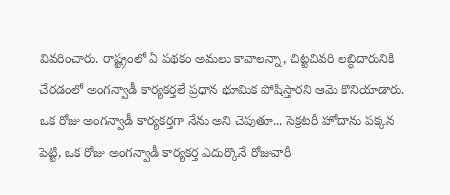వివరించారు. రాష్ట్రంలో ఏ పథకం అమలు కావాలన్నా, చిట్టచివరి లబ్ధిదారునికి చేరడంలో అంగన్వాడీ కార్యకర్తలే ప్రధాన భూమిక పోషిస్తారని ఆమె కొనియాడారు. ఒక రోజు అంగన్వాడీ కార్యకర్తగా నేను అని చెపుతూ... సెక్రటరీ హోదాను పక్కన పెట్టి, ఒక రోజు అంగన్వాడీ కార్యకర్త ఎదుర్కొనే రోజువారీ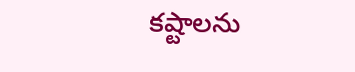కష్టాలను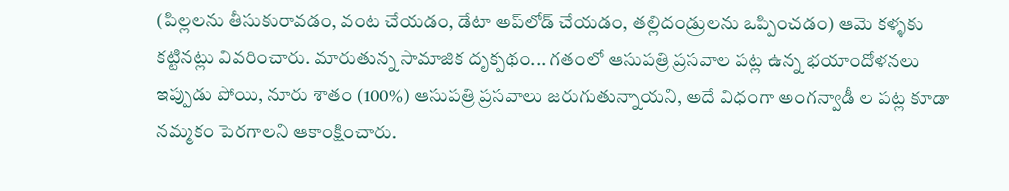(పిల్లలను తీసుకురావడం, వంట చేయడం, డేటా అప్‌లోడ్ చేయడం, తల్లిదండ్రులను ఒప్పించడం) ఆమె కళ్ళకు కట్టినట్లు వివరించారు. మారుతున్న సామాజిక దృక్పథం... గతంలో ఆసుపత్రి ప్రసవాల పట్ల ఉన్న భయాందోళనలు ఇప్పుడు పోయి, నూరు శాతం (100%) ఆసుపత్రి ప్రసవాలు జరుగుతున్నాయని, అదే విధంగా అంగన్వాడీ ల పట్ల కూడా నమ్మకం పెరగాలని ఆకాంక్షించారు.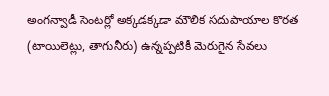అంగన్వాడీ సెంటర్లో అక్కడక్కడా మౌలిక సదుపాయాల కొరత (టాయిలెట్లు, తాగునీరు) ఉన్నప్పటికీ మెరుగైన సేవలు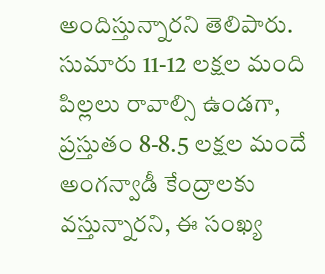అందిస్తున్నారని తెలిపారు. సుమారు 11-12 లక్షల మంది పిల్లలు రావాల్సి ఉండగా, ప్రస్తుతం 8-8.5 లక్షల మందే అంగన్వాడీ కేంద్రాలకు వస్తున్నారని, ఈ సంఖ్య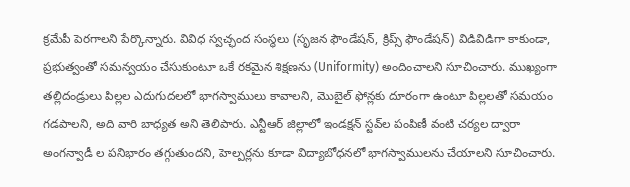క్రమేపీ పెరగాలని పేర్కొన్నారు. వివిధ స్వచ్ఛంద సంస్థలు (సృజన ఫౌండేషన్, క్రిప్స్ ఫౌండేషన్) విడివిడిగా కాకుండా, ప్రభుత్వంతో సమన్వయం చేసుకుంటూ ఒకే రకమైన శిక్షణను (Uniformity) అందించాలని సూచించారు. ముఖ్యంగా తల్లిదండ్రులు పిల్లల ఎదుగుదలలో భాగస్వాములు కావాలని, మొబైల్ ఫోన్లకు దూరంగా ఉంటూ పిల్లలతో సమయం గడపాలని, అది వారి బాధ్యత అని తెలిపారు. ఎన్టీఆర్ జిల్లాలో ఇండక్షన్ స్టవ్‌ల పంపిణీ వంటి చర్యల ద్వారా అంగన్వాడీ ల పనిభారం తగ్గుతుందని, హెల్పర్లను కూడా విద్యాబోధనలో భాగస్వాములను చేయాలని సూచించారు.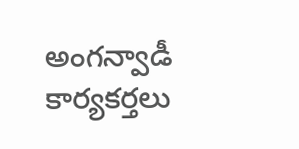అంగన్వాడీ కార్యకర్తలు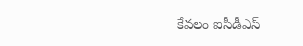కేవలం ఐసీడీఎస్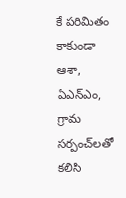కే పరిమితం కాకుండా ఆశా, ఏఎన్ఎం, గ్రామ సర్పంచ్‌లతో కలిసి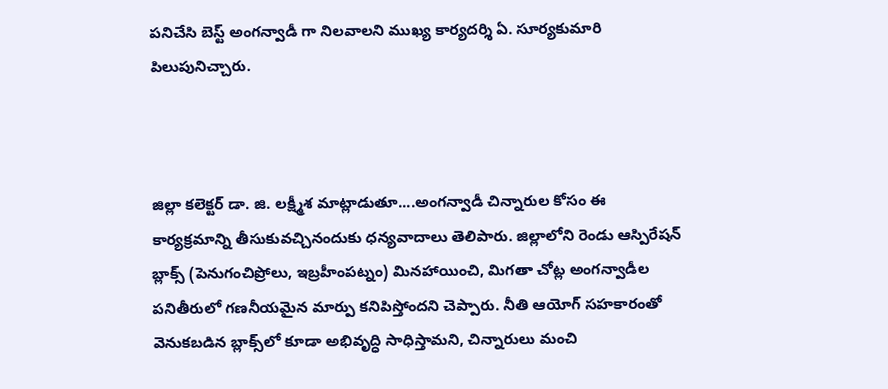పనిచేసి బెస్ట్ అంగన్వాడీ గా నిలవాలని ముఖ్య కార్యదర్శి ఏ. సూర్యకుమారి పిలుపునిచ్చారు.



జిల్లా కలెక్టర్ డా. జి. లక్ష్మీశ మాట్లాడుతూ....అంగన్వాడీ చిన్నారుల కోసం ఈ కార్యక్రమాన్ని తీసుకువచ్చినందుకు ధన్యవాదాలు తెలిపారు. జిల్లాలోని రెండు ఆస్పిరేషన్ బ్లాక్స్ (పెనుగంచిప్రోలు, ఇబ్రహీంపట్నం) మినహాయించి, మిగతా చోట్ల అంగన్వాడీల పనితీరులో గణనీయమైన మార్పు కనిపిస్తోందని చెప్పారు. నీతి ఆయోగ్ సహకారంతో వెనుకబడిన బ్లాక్స్‌లో కూడా అభివృద్ధి సాధిస్తామని, చిన్నారులు మంచి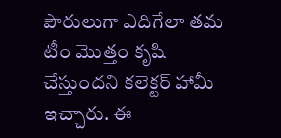పౌరులుగా ఎదిగేలా తమ టీం మొత్తం కృషి చేస్తుందని కలెక్టర్ హామీ ఇచ్చారు. ఈ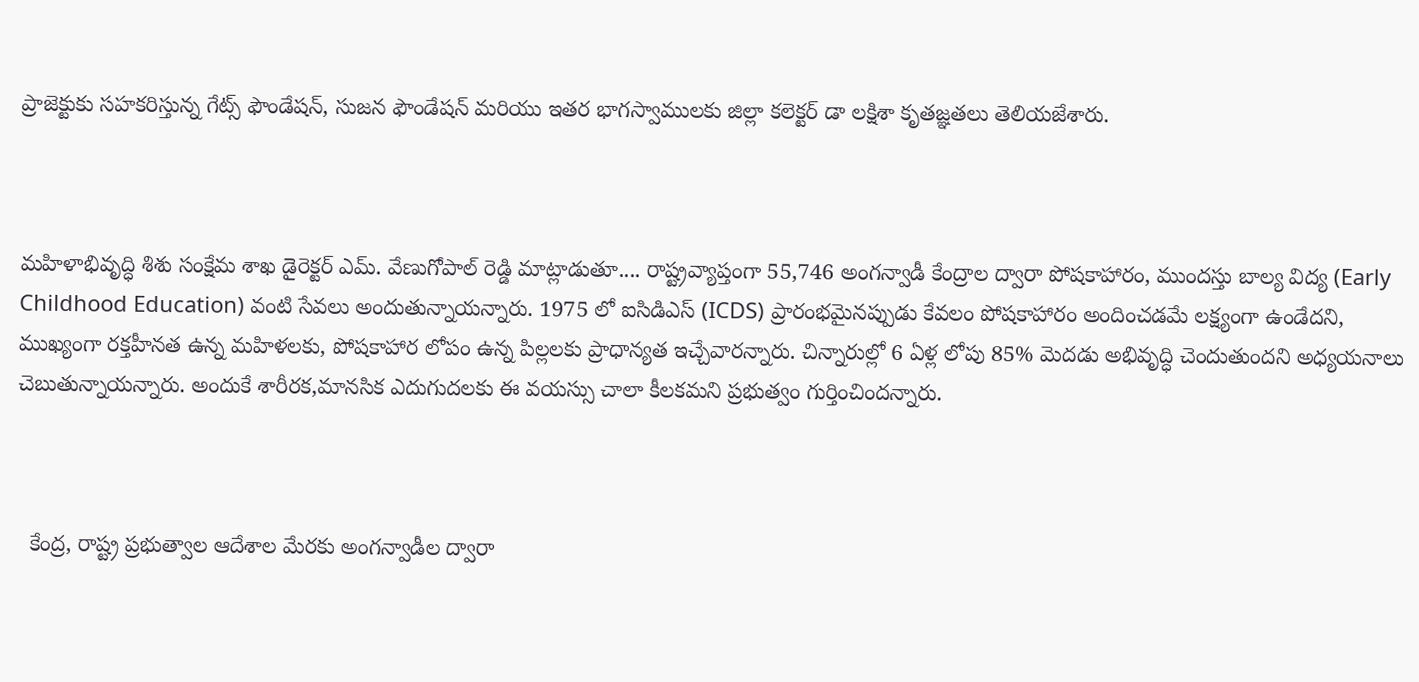ప్రాజెక్టుకు సహకరిస్తున్న గేట్స్ ఫౌండేషన్, సుజన ఫౌండేషన్ మరియు ఇతర భాగస్వాములకు జిల్లా కలెక్టర్ డా లక్షిశా కృతజ్ఞతలు తెలియజేశారు.



మహిళాభివృద్ధి శిశు సంక్షేమ శాఖ డైరెక్టర్ ఎమ్. వేణుగోపాల్ రెడ్డి మాట్లాడుతూ.... రాష్ట్రవ్యాప్తంగా 55,746 అంగన్వాడీ కేంద్రాల ద్వారా పోషకాహారం, ముందస్తు బాల్య విద్య (Early Childhood Education) వంటి సేవలు అందుతున్నాయన్నారు. 1975 లో ఐసిడిఎస్ (ICDS) ప్రారంభమైనప్పుడు కేవలం పోషకాహారం అందించడమే లక్ష్యంగా ఉండేదని, ముఖ్యంగా రక్తహీనత ఉన్న మహిళలకు, పోషకాహార లోపం ఉన్న పిల్లలకు ప్రాధాన్యత ఇచ్చేవారన్నారు. చిన్నారుల్లో 6 ఏళ్ల లోపు 85% మెదడు అభివృద్ధి చెందుతుందని అధ్యయనాలు చెబుతున్నాయన్నారు. అందుకే శారీరక,మానసిక ఎదుగుదలకు ఈ వయస్సు చాలా కీలకమని ప్రభుత్వం గుర్తించిందన్నారు.



  కేంద్ర, రాష్ట్ర ప్రభుత్వాల ఆదేశాల మేరకు అంగన్వాడీల ద్వారా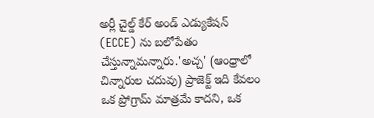అర్లీ చైల్డ్ కేర్ అండ్ ఎడ్యుకేషన్ (ECCE) ను బలోపేతం చేస్తున్నామన్నారు.'అచ్చ' (ఆంధ్రాలో చిన్నారుల చదువు) ప్రాజెక్ట్ ఇది కేవలం ఒక ప్రోగ్రామ్ మాత్రమే కాదని, ఒక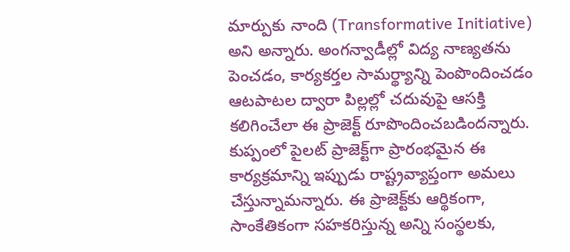మార్పుకు నాంది (Transformative Initiative) అని అన్నారు. అంగన్వాడీల్లో విద్య నాణ్యతను పెంచడం, కార్యకర్తల సామర్థ్యాన్ని పెంపొందించడం ఆటపాటల ద్వారా పిల్లల్లో చదువుపై ఆసక్తి కలిగించేలా ఈ ప్రాజెక్ట్ రూపొందించబడిందన్నారు. కుప్పంలో పైలట్ ప్రాజెక్ట్‌గా ప్రారంభమైన ఈ కార్యక్రమాన్ని ఇప్పుడు రాష్ట్రవ్యాప్తంగా అమలు చేస్తున్నామన్నారు. ఈ ప్రాజెక్ట్‌కు ఆర్థికంగా, సాంకేతికంగా సహకరిస్తున్న అన్ని సంస్థలకు,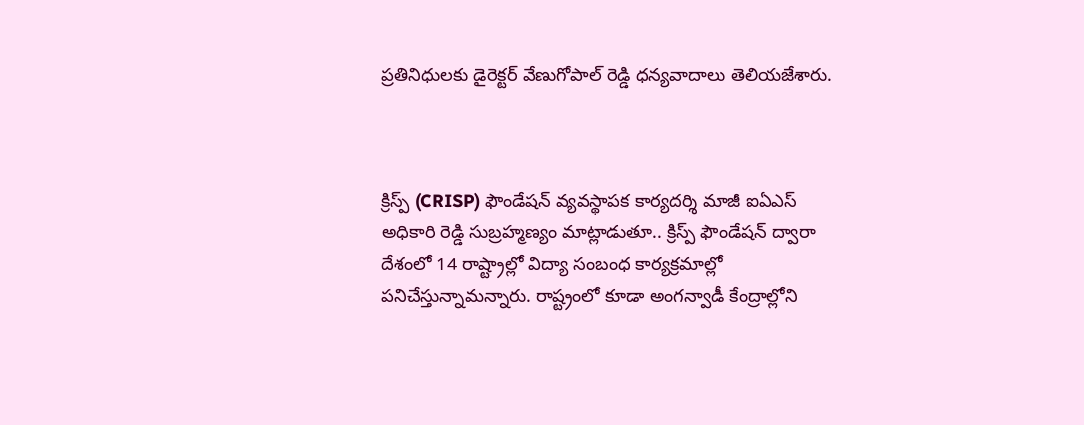ప్రతినిధులకు డైరెక్టర్ వేణుగోపాల్ రెడ్డి ధన్యవాదాలు తెలియజేశారు.



క్రిస్ప్ (CRISP) ఫౌండేషన్ వ్యవస్థాపక కార్యదర్శి మాజీ ఐఏఎస్ అధికారి రెడ్డి సుబ్రహ్మణ్యం మాట్లాడుతూ.. క్రిస్ప్ ఫౌండేషన్ ద్వారా దేశంలో 14 రాష్ట్రాల్లో విద్యా సంబంధ కార్యక్రమాల్లో పనిచేస్తున్నామన్నారు. రాష్ట్రంలో కూడా అంగన్వాడీ కేంద్రాల్లోని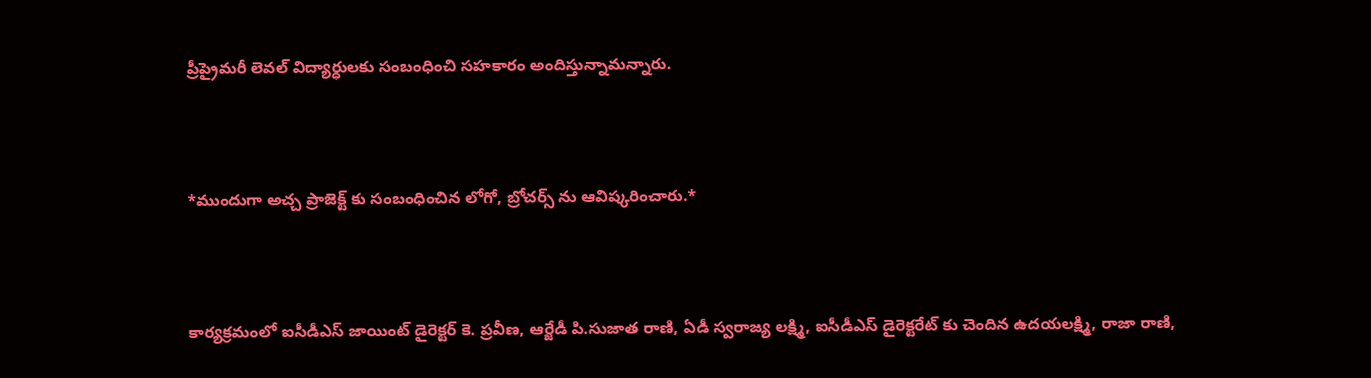ప్రీప్రైమరీ లెవల్ విద్యార్ధులకు సంబంధించి సహకారం అందిస్తున్నామన్నారు.



*ముందుగా అచ్చ ప్రాజెక్ట్ కు సంబంధించిన లోగో, బ్రోచర్స్ ను ఆవిష్కరించారు.*



కార్యక్రమంలో ఐసీడీఎస్ జాయింట్ డైరెక్టర్ కె. ప్రవీణ, ఆర్జేడీ పి.సుజాత రాణి, ఏడీ స్వరాజ్య లక్ష్మి, ఐసీడీఎస్ డైరెక్టరేట్ కు చెందిన ఉదయలక్ష్మి, రాజా రాణి,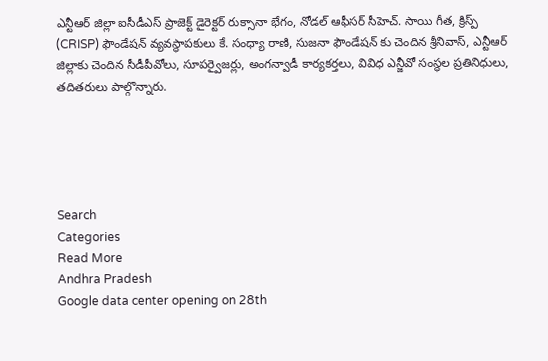ఎన్టీఆర్ జిల్లా ఐసీడీఎస్ ప్రాజెక్ట్ డైరెక్టర్ రుక్సానా భేగం, నోడల్ ఆఫీసర్ సీహెచ్. సాయి గీత, క్రిస్ప్ (CRISP) ఫౌండేషన్ వ్యవస్థాపకులు కే. సంధ్యా రాణి, సుజనా ఫౌండేషన్ కు చెందిన శ్రీనివాస్, ఎన్టీఆర్ జిల్లాకు చెందిన సీడీపీవోలు, సూపర్వైజర్లు, అంగన్వాడీ కార్యకర్తలు, వివిధ ఎన్జీవో సంస్థల ప్రతినిధులు, తదితరులు పాల్గొన్నారు.





Search
Categories
Read More
Andhra Pradesh
Google data center opening on 28th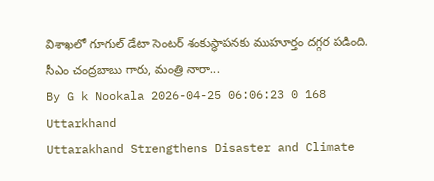విశాఖలో గూగుల్ డేటా సెంటర్ శంకుస్థాపనకు ముహూర్తం దగ్గర పడింది. సీఎం చంద్రబాబు గారు, మంత్రి నారా...
By G k Nookala 2026-04-25 06:06:23 0 168
Uttarkhand
Uttarakhand Strengthens Disaster and Climate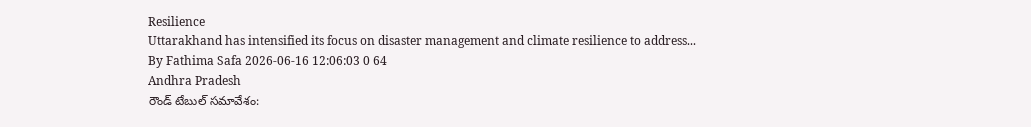Resilience
Uttarakhand has intensified its focus on disaster management and climate resilience to address...
By Fathima Safa 2026-06-16 12:06:03 0 64
Andhra Pradesh
రౌండ్ టేబుల్ సమావేశం: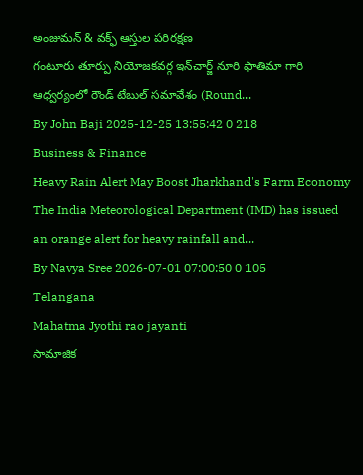అంజుమన్ & వక్ఫ్ ఆస్తుల పరిరక్షణ
గంటూరు తూర్పు నియోజకవర్గ ఇన్‌చార్జ్ నూరి ఫాతిమా గారి ఆధ్వర్యంలో రౌండ్ టేబుల్ సమావేశం (Round...
By John Baji 2025-12-25 13:55:42 0 218
Business & Finance
Heavy Rain Alert May Boost Jharkhand's Farm Economy
The India Meteorological Department (IMD) has issued an orange alert for heavy rainfall and...
By Navya Sree 2026-07-01 07:00:50 0 105
Telangana
Mahatma Jyothi rao jayanti
సామాజిక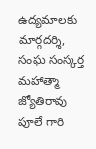ఉద్యమాలకు మార్గదర్శి, సంఘ సంస్కర్త మహాత్మా జ్యోతిరావు పూలే గారి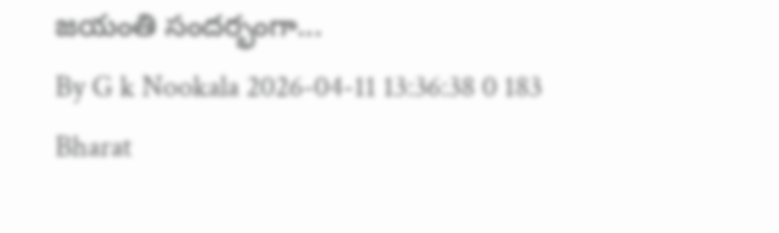జయంతి సందర్భంగా...
By G k Nookala 2026-04-11 13:36:38 0 183
Bharat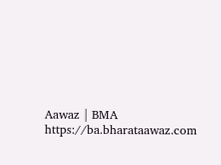Aawaz | BMA https://ba.bharataawaz.com